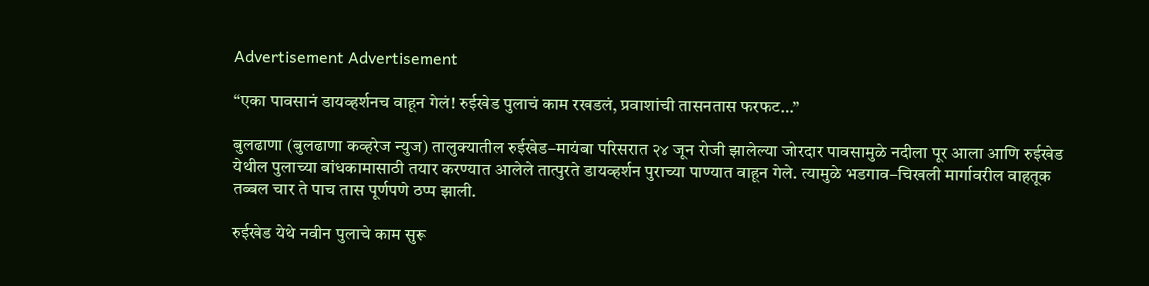Advertisement Advertisement

“एका पावसानं डायव्हर्शनच वाहून गेलं! रुईखेड पुलाचं काम रखडलं, प्रवाशांची तासनतास फरफट…”

बुलढाणा (बुलढाणा कव्हरेज न्युज) तालुक्यातील रुईखेड–मायंबा परिसरात २४ जून रोजी झालेल्या जोरदार पावसामुळे नदीला पूर आला आणि रुईखेड येथील पुलाच्या बांधकामासाठी तयार करण्यात आलेले तात्पुरते डायव्हर्शन पुराच्या पाण्यात वाहून गेले. त्यामुळे भडगाव–चिखली मार्गावरील वाहतूक तब्बल चार ते पाच तास पूर्णपणे ठप्प झाली.

रुईखेड येथे नवीन पुलाचे काम सुरू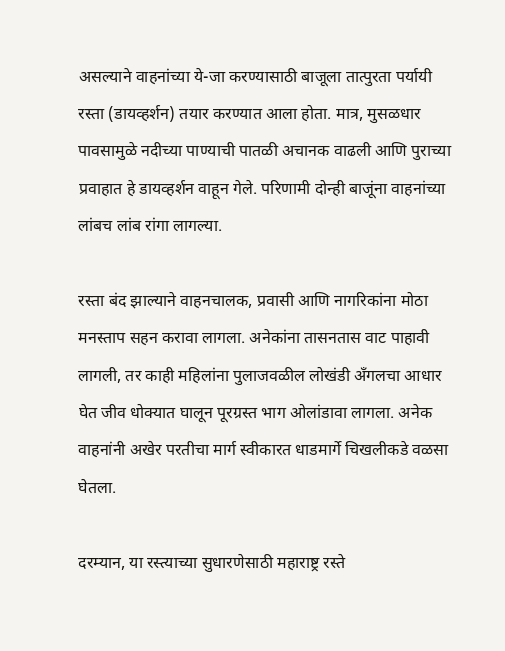असल्याने वाहनांच्या ये-जा करण्यासाठी बाजूला तात्पुरता पर्यायी रस्ता (डायव्हर्शन) तयार करण्यात आला होता. मात्र, मुसळधार पावसामुळे नदीच्या पाण्याची पातळी अचानक वाढली आणि पुराच्या प्रवाहात हे डायव्हर्शन वाहून गेले. परिणामी दोन्ही बाजूंना वाहनांच्या लांबच लांब रांगा लागल्या.

रस्ता बंद झाल्याने वाहनचालक, प्रवासी आणि नागरिकांना मोठा मनस्ताप सहन करावा लागला. अनेकांना तासनतास वाट पाहावी लागली, तर काही महिलांना पुलाजवळील लोखंडी अँगलचा आधार घेत जीव धोक्यात घालून पूरग्रस्त भाग ओलांडावा लागला. अनेक वाहनांनी अखेर परतीचा मार्ग स्वीकारत धाडमार्गे चिखलीकडे वळसा घेतला.

दरम्यान, या रस्त्याच्या सुधारणेसाठी महाराष्ट्र रस्ते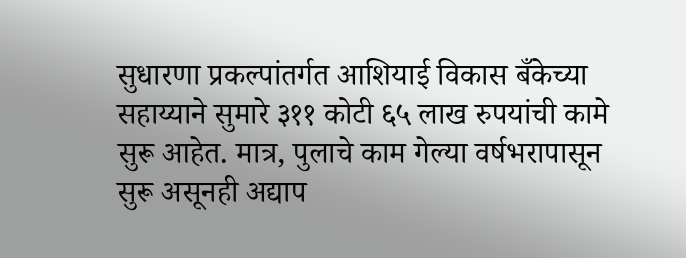सुधारणा प्रकल्पांतर्गत आशियाई विकास बँकेच्या सहाय्याने सुमारे ३११ कोटी ६५ लाख रुपयांची कामे सुरू आहेत. मात्र, पुलाचे काम गेल्या वर्षभरापासून सुरू असूनही अद्याप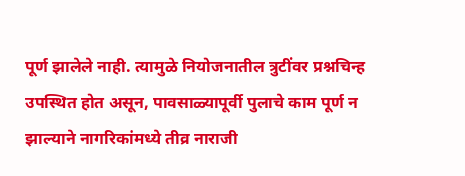पूर्ण झालेले नाही. त्यामुळे नियोजनातील त्रुटींवर प्रश्नचिन्ह उपस्थित होत असून, पावसाळ्यापूर्वी पुलाचे काम पूर्ण न झाल्याने नागरिकांमध्ये तीव्र नाराजी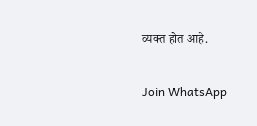व्यक्त होत आहे.

Join WhatsApp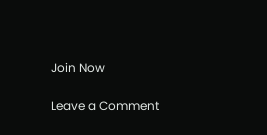Join Now

Leave a Comment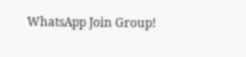WhatsApp Join Group!